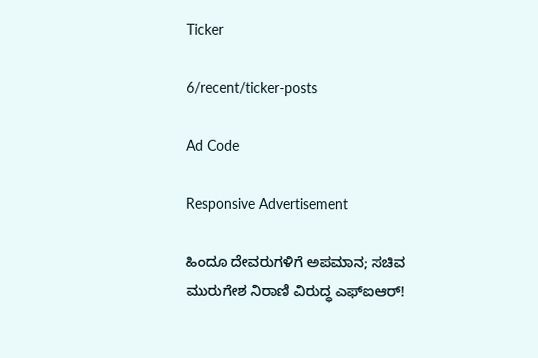Ticker

6/recent/ticker-posts

Ad Code

Responsive Advertisement

ಹಿಂದೂ ದೇವರುಗಳಿಗೆ ಅಪಮಾನ; ಸಚಿವ ಮುರುಗೇಶ ನಿರಾಣಿ ವಿರುದ್ಧ ಎಫ್ಐಆರ್!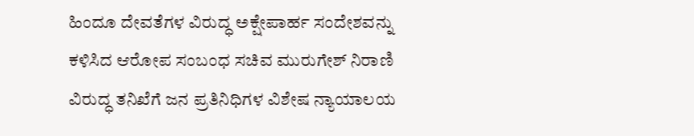ಹಿಂದೂ ದೇವತೆಗಳ ವಿರುದ್ಧ ಅಕ್ಷೇಪಾರ್ಹ ಸಂದೇಶವನ್ನು ಕಳಿಸಿದ ಆರೋಪ ಸಂಬಂಧ ಸಚಿವ ಮುರುಗೇಶ್ ನಿರಾಣಿ ವಿರುದ್ಧ ತನಿಖೆಗೆ ಜನ ಪ್ರತಿನಿಧಿಗಳ ವಿಶೇಷ ನ್ಯಾಯಾಲಯ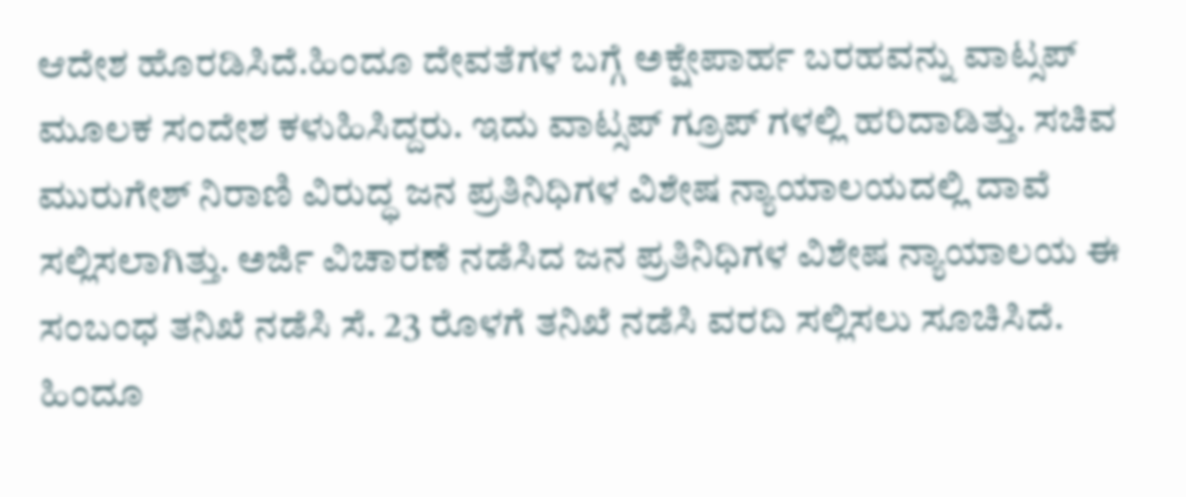ಆದೇಶ ಹೊರಡಿಸಿದೆ.ಹಿಂದೂ ದೇವತೆಗಳ ಬಗ್ಗೆ ಅಕ್ಷೇಪಾರ್ಹ ಬರಹವನ್ನು ವಾಟ್ಸಪ್ ಮೂಲಕ ಸಂದೇಶ ಕಳುಹಿಸಿದ್ದರು. ಇದು ವಾಟ್ಸಪ್ ಗ್ರೂಪ್ ಗಳಲ್ಲಿ ಹರಿದಾಡಿತ್ತು. ಸಚಿವ ಮುರುಗೇಶ್ ನಿರಾಣಿ ವಿರುದ್ಧ ಜನ ಪ್ರತಿನಿಧಿಗಳ ವಿಶೇಷ ನ್ಯಾಯಾಲಯದಲ್ಲಿ ದಾವೆ ಸಲ್ಲಿಸಲಾಗಿತ್ತು. ಅರ್ಜಿ ವಿಚಾರಣೆ ನಡೆಸಿದ ಜನ ಪ್ರತಿನಿಧಿಗಳ ವಿಶೇಷ ನ್ಯಾಯಾಲಯ ಈ ಸಂಬಂಧ ತನಿಖೆ ನಡೆಸಿ ಸೆ. 23 ರೊಳಗೆ ತನಿಖೆ ನಡೆಸಿ ವರದಿ ಸಲ್ಲಿಸಲು ಸೂಚಿಸಿದೆ. ಹಿಂದೂ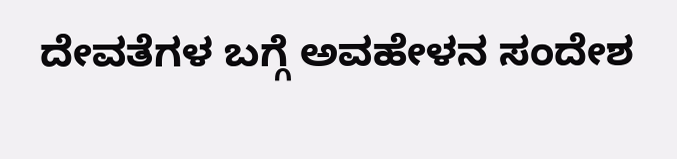ದೇವತೆಗಳ ಬಗ್ಗೆ ಅವಹೇಳನ ಸಂದೇಶ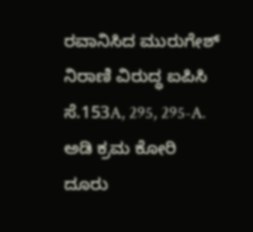ರವಾನಿಸಿದ ಮುರುಗೇಶ್ ನಿರಾಣಿ ವಿರುದ್ಧ ಐಪಿಸಿ ಸೆ.153A, 295, 295-A. ಅಡಿ ಕ್ರಮ ಕೋರಿ ದೂರು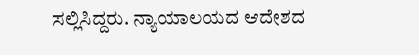ಸಲ್ಲಿಸಿದ್ದರು. ನ್ಯಾಯಾಲಯದ ಆದೇಶದ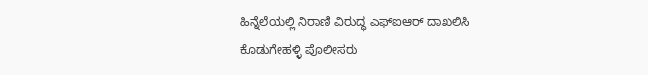ಹಿನ್ನೆಲೆಯಲ್ಲಿ ನಿರಾಣಿ ವಿರುದ್ಧ ಎಫ್ಐಆರ್ ದಾಖಲಿಸಿ ಕೊಡುಗೇಹಳ್ಳಿ ಪೊಲೀಸರು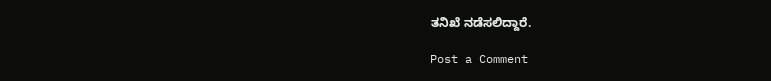ತನಿಖೆ ನಡೆಸಲಿದ್ದಾರೆ.

Post a Comment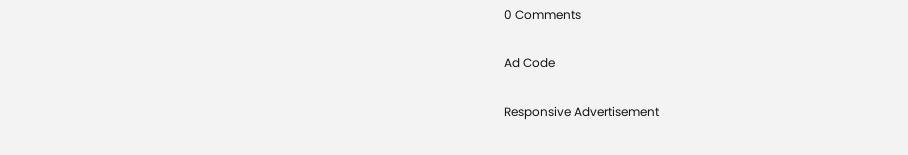0 Comments

Ad Code

Responsive Advertisement